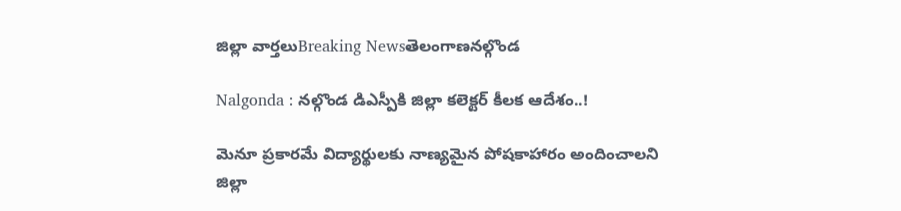జిల్లా వార్తలుBreaking Newsతెలంగాణనల్గొండ

Nalgonda : నల్గొండ డిఎస్పీకి జిల్లా కలెక్టర్ కీలక ఆదేశం..!

మెనూ ప్రకారమే విద్యార్థులకు నాణ్యమైన పోషకాహారం అందించాలని జిల్లా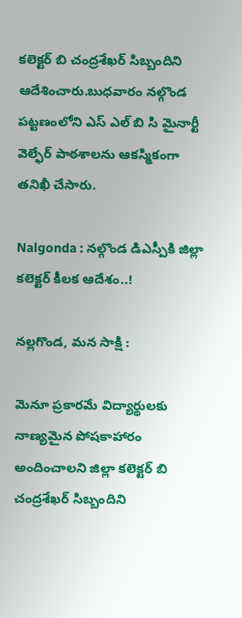కలెక్టర్ బి చంద్రశేఖర్ సిబ్బందిని ఆదేశించారు.బుధవారం నల్గొండ పట్టణంలోని ఎస్ ఎల్ బి సి మైనార్టీ వెల్ఫేర్ పాఠశాలను ఆకస్మికంగా తనిఖీ చేసారు.

Nalgonda : నల్గొండ డిఎస్పీకి జిల్లా కలెక్టర్ కీలక ఆదేశం..!

నల్లగొండ, మన సాక్షి :

మెనూ ప్రకారమే విద్యార్థులకు నాణ్యమైన పోషకాహారం అందించాలని జిల్లా కలెక్టర్ బి చంద్రశేఖర్ సిబ్బందిని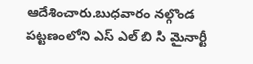ఆదేశించారు.బుధవారం నల్గొండ పట్టణంలోని ఎస్ ఎల్ బి సి మైనార్టీ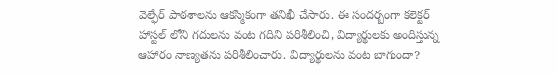వెల్ఫేర్ పాఠశాలను ఆకస్మికంగా తనిఖీ చేసారు. ఈ సందర్బంగా కలెక్టర్ హాస్టల్ లోని గదులను వంట గదిని పరిశీలించి, విద్యార్థులకు అందిస్తున్న ఆహారం నాణ్యతను పరిశీలించారు. విద్యార్థులను వంట బాగుందా?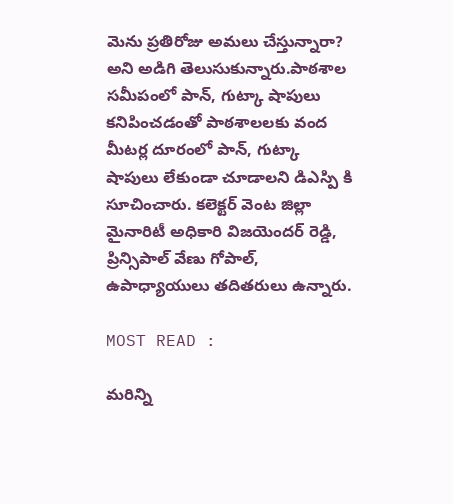మెను ప్రతిరోజు అమలు చేస్తున్నారా? అని అడిగి తెలుసుకున్నారు.పాఠశాల సమీపంలో పాన్, గుట్కా షాపులు కనిపించడంతో పాఠశాలలకు వంద మీటర్ల దూరంలో పాన్, గుట్కా షాపులు లేకుండా చూడాలని డిఎస్పి కి సూచించారు. కలెక్టర్ వెంట జిల్లా మైనారిటీ అధికారి విజయెందర్ రెడ్డి, ప్రిన్సిపాల్ వేణు గోపాల్, ఉపాధ్యాయులు తదితరులు ఉన్నారు.

MOST READ :

మరిన్ని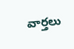వార్తలు